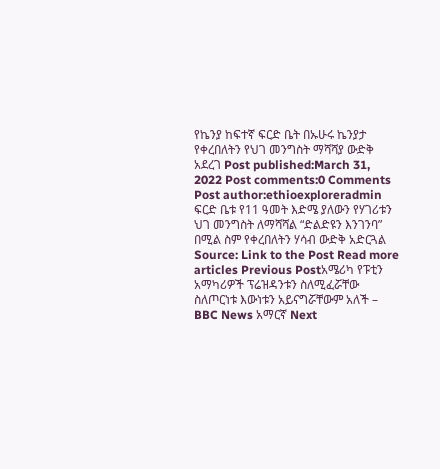የኬንያ ከፍተኛ ፍርድ ቤት በኡሁሩ ኬንያታ የቀረበለትን የህገ መንግስት ማሻሻያ ውድቅ አደረገ Post published:March 31, 2022 Post comments:0 Comments Post author:ethioexploreradmin ፍርድ ቤቱ የ11 ዓመት እድሜ ያለውን የሃገሪቱን ህገ መንግስት ለማሻሻል “ድልድዩን እንገንባ” በሚል ስም የቀረበለትን ሃሳብ ውድቅ አድርጓል Source: Link to the Post Read more articles Previous Postአሜሪካ የፑቲን አማካሪዎች ፕሬዝዳንቱን ስለሚፈሯቸው ስለጦርነቱ እውነቱን አይናግሯቸውም አለች – BBC News አማርኛ Next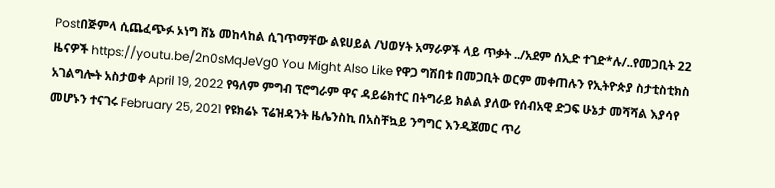Postበጅምላ ሲጨፈጭፉ ኦነግ ሸኔ መከላከል ሲገጥማቸው ልዩሀይል /ህወሃት አማራዎች ላይ ጥቃት ../አደም ሰኢድ ተገድ*ሉ/..የመጋቢት 22 ዜናዎች https://youtu.be/2n0sMqJeVg0 You Might Also Like የዋጋ ግሽበቱ በመጋቢት ወርም መቀጠሉን የኢትዮጵያ ስታቲስቲክስ አገልግሎት አስታወቀ April 19, 2022 የዓለም ምግብ ፕሮግራም ዋና ዳይሬክተር በትግራይ ክልል ያለው የሰብአዊ ድጋፍ ሁኔታ መሻሻል እያሳየ መሆኑን ተናገሩ February 25, 2021 የዩክሬኑ ፕሬዝዳንት ዜሌንስኪ በአስቸኳይ ንግግር እንዲጀመር ጥሪ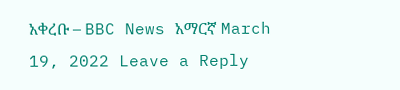አቀረቡ – BBC News አማርኛ March 19, 2022 Leave a Reply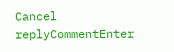Cancel replyCommentEnter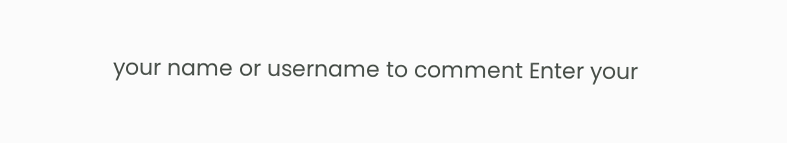your name or username to comment Enter your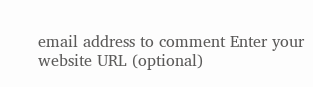email address to comment Enter your website URL (optional)